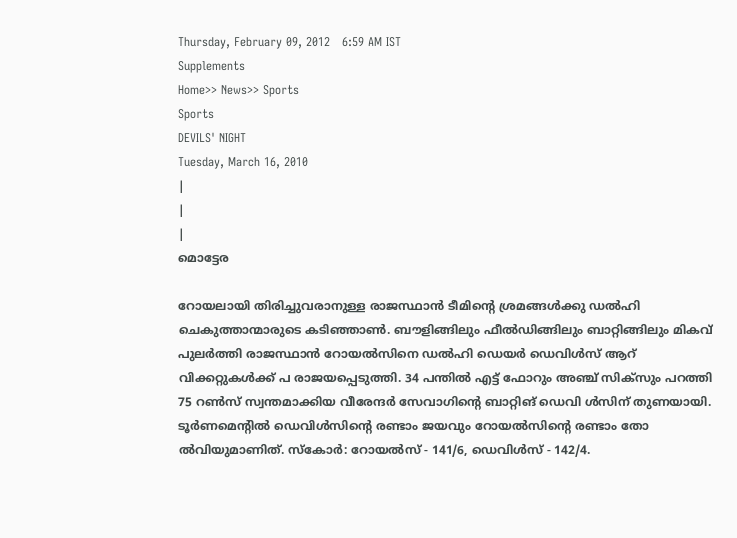Thursday, February 09, 2012   6:59 AM IST
Supplements
Home>> News>> Sports
Sports
DEVILS' NIGHT
Tuesday, March 16, 2010
|
|
|
മൊട്ടേര

റോയലായി തിരിച്ചുവരാനുള്ള രാജസ്ഥാന്‍ ടീമിന്‍റെ ശ്രമങ്ങള്‍ക്കു ഡല്‍ഹി ചെകുത്താന്മാരുടെ കടിഞ്ഞാണ്‍. ബൗളിങ്ങിലും ഫീല്‍ഡിങ്ങിലും ബാറ്റിങ്ങിലും മികവ് പുലര്‍ത്തി രാജസ്ഥാന്‍ റോയല്‍സിനെ ഡല്‍ഹി ഡെയര്‍ ഡെവിള്‍സ് ആറ് വിക്കറ്റുകള്‍ക്ക് പ രാജയപ്പെടുത്തി. 34 പന്തില്‍ എട്ട് ഫോറും അഞ്ച് സിക്സും പറത്തി 75 റണ്‍സ് സ്വന്തമാക്കിയ വീരേന്ദര്‍ സേവാഗിന്‍റെ ബാറ്റിങ് ഡെവി ള്‍സിന് തുണയായി. ടൂര്‍ണമെന്‍റില്‍ ഡെവിള്‍സിന്‍റെ രണ്ടാം ജയവും റോയല്‍സിന്‍റെ രണ്ടാം തോ ല്‍വിയുമാണിത്. സ്കോര്‍: റോയല്‍സ് - 141/6, ഡെവിള്‍സ് - 142/4.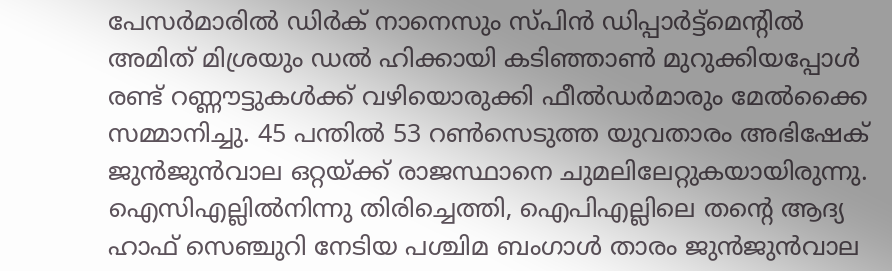പേസര്‍മാരില്‍ ഡിര്‍ക് നാനെസും സ്പിന്‍ ഡിപ്പാര്‍ട്ട്മെന്‍റില്‍ അമിത് മിശ്രയും ഡല്‍ ഹിക്കായി കടിഞ്ഞാണ്‍ മുറുക്കിയപ്പോള്‍ രണ്ട് റണ്ണൗട്ടുകള്‍ക്ക് വഴിയൊരുക്കി ഫീല്‍ഡര്‍മാരും മേല്‍ക്കൈ സമ്മാനിച്ചു. 45 പന്തില്‍ 53 റണ്‍സെടുത്ത യുവതാരം അഭിഷേക് ജുന്‍ജുന്‍വാല ഒറ്റയ്ക്ക് രാജസ്ഥാനെ ചുമലിലേറ്റുകയായിരുന്നു. ഐസിഎല്ലില്‍നിന്നു തിരിച്ചെത്തി, ഐപിഎല്ലിലെ തന്‍റെ ആദ്യ ഹാഫ് സെഞ്ചുറി നേടിയ പശ്ചിമ ബംഗാള്‍ താരം ജുന്‍ജുന്‍വാല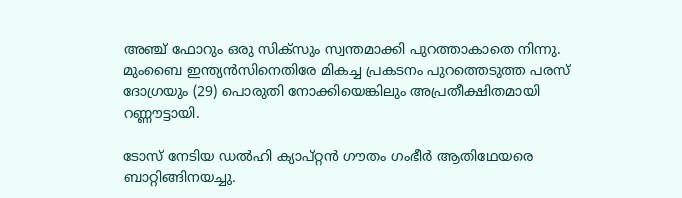അഞ്ച് ഫോറും ഒരു സിക്സും സ്വന്തമാക്കി പുറത്താകാതെ നിന്നു. മുംബൈ ഇന്ത്യന്‍സിനെതിരേ മികച്ച പ്രകടനം പുറത്തെടുത്ത പരസ് ദോഗ്രയും (29) പൊരുതി നോക്കിയെങ്കിലും അപ്രതീക്ഷിതമായി റണ്ണൗട്ടായി.

ടോസ് നേടിയ ഡല്‍ഹി ക്യാപ്റ്റന്‍ ഗൗതം ഗംഭീര്‍ ആതിഥേയരെ ബാറ്റിങ്ങിനയച്ചു.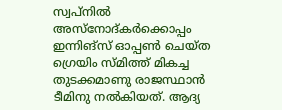സ്വപ്നില്‍ അസ്നോദ്കര്‍ക്കൊപ്പം ഇന്നിങ്സ് ഓപ്പണ്‍ ചെയ്ത ഗ്രെയിം സ്മിത്ത് മികച്ച തുടക്കമാണു രാജസ്ഥാന്‍ ടീമിനു നല്‍കിയത്. ആദ്യ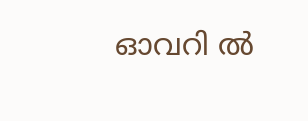ഓവറി ല്‍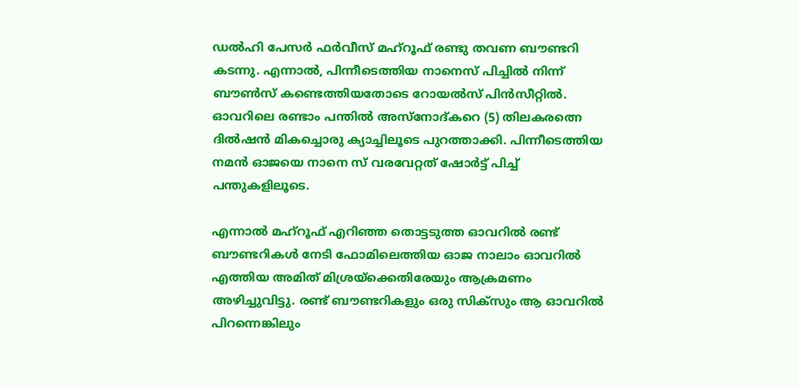ഡല്‍ഹി പേസര്‍ ഫര്‍വീസ് മഹ്റൂഫ് രണ്ടു തവണ ബൗണ്ടറി കടന്നു. എന്നാല്‍, പിന്നീടെത്തിയ നാനെസ് പിച്ചില്‍ നിന്ന് ബൗണ്‍സ് കണ്ടെത്തിയതോടെ റോയല്‍സ് പിന്‍സീറ്റില്‍. ഓവറിലെ രണ്ടാം പന്തില്‍ അസ്നോദ്കറെ (5) തിലകരത്നെ ദില്‍ഷന്‍ മികച്ചൊരു ക്യാച്ചിലൂടെ പുറത്താക്കി. പിന്നീടെത്തിയ നമന്‍ ഓജയെ നാനെ സ് വരവേറ്റത് ഷോര്‍ട്ട് പിച്ച് പന്തുകളിലൂടെ.

എന്നാല്‍ മഹ്റൂഫ് എറിഞ്ഞ തൊട്ടടുത്ത ഓവറില്‍ രണ്ട് ബൗണ്ടറികള്‍ നേടി ഫോമിലെത്തിയ ഓജ നാലാം ഓവറില്‍ എത്തിയ അമിത് മിശ്രയ്ക്കെതിരേയും ആക്രമണം അഴിച്ചുവിട്ടു. രണ്ട് ബൗണ്ടറികളും ഒരു സിക്സും ആ ഓവറില്‍ പിറന്നെങ്കിലും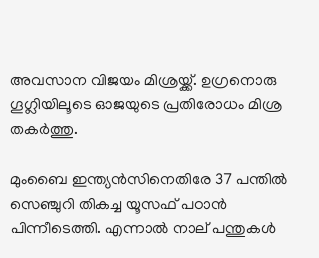അവസാന വിജയം മിശ്രയ്ക്ക്. ഉഗ്രനൊരു ഗൂഗ്ലിയിലൂടെ ഓജയുടെ പ്രതിരോധം മിശ്ര തകര്‍ത്തു.

മുംബൈ ഇന്ത്യന്‍സിനെതിരേ 37 പന്തില്‍ സെഞ്ചുറി തികച്ച യൂസഫ് പഠാന്‍ പിന്നീടെത്തി. എന്നാല്‍ നാല് പന്തുകള്‍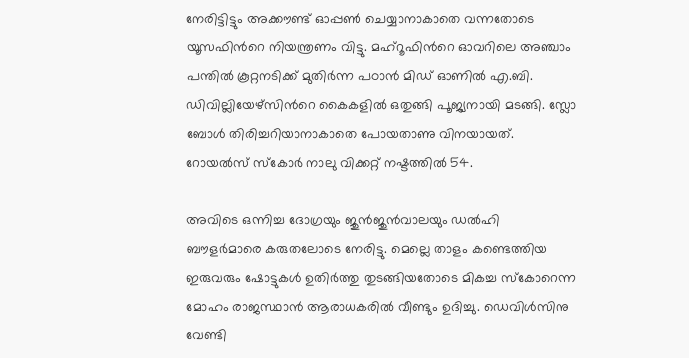നേരിട്ടിട്ടും അക്കൗണ്ട് ഓപ്പണ്‍ ചെയ്യാനാകാതെ വന്നതോടെ യൂസഫിന്‍റെ നിയന്ത്രണം വിട്ടു. മഹ്റൂഫിന്‍റെ ഓവറിലെ അഞ്ചാം പന്തില്‍ കൂറ്റനടിക്ക് മുതിര്‍ന്ന പഠാന്‍ മിഡ് ഓണില്‍ എ.ബി. ഡിവില്ലിയേഴ്സിന്‍റെ കൈകളില്‍ ഒതുങ്ങി പൂജ്യനായി മടങ്ങി. സ്ലോ ബോള്‍ തിരിച്ചറിയാനാകാതെ പോയതാണു വിനയായത്. റോയല്‍സ് സ്കോര്‍ നാലു വിക്കറ്റ് നഷ്ടത്തില്‍ 54.

അവിടെ ഒന്നിച്ച ദോഗ്രയും ജുന്‍ജുന്‍വാലയും ഡല്‍ഹി ബൗളര്‍മാരെ കരുതലോടെ നേരിട്ടു. മെല്ലെ താളം കണ്ടെത്തിയ ഇരുവരും ഷോട്ടുകള്‍ ഉതിര്‍ത്തു തുടങ്ങിയതോടെ മികച്ച സ്കോറെന്ന മോഹം രാജസ്ഥാന്‍ ആരാധകരില്‍ വീണ്ടും ഉദിച്ചു. ഡെവിള്‍സിനു വേണ്ടി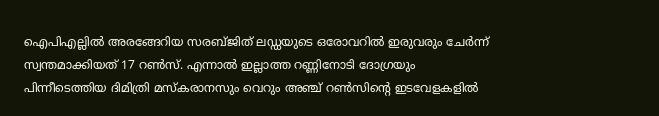ഐപിഎല്ലില്‍ അരങ്ങേറിയ സരബ്ജിത് ലഡ്ഡയുടെ ഒരോവറില്‍ ഇരുവരും ചേര്‍ന്ന് സ്വന്തമാക്കിയത് 17 റണ്‍സ്. എന്നാല്‍ ഇല്ലാത്ത റണ്ണിനോടി ദോഗ്രയും പിന്നീടെത്തിയ ദിമിത്രി മസ്കരാനസും വെറും അഞ്ച് റണ്‍സിന്‍റെ ഇടവേളകളില്‍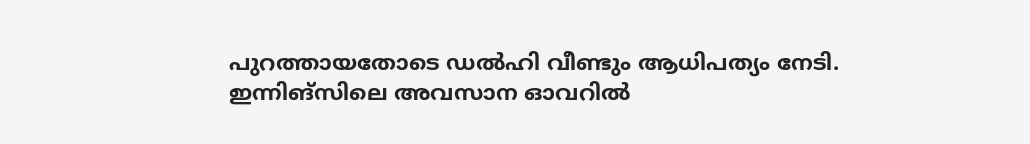പുറത്തായതോടെ ഡല്‍ഹി വീണ്ടും ആധിപത്യം നേടി. ഇന്നിങ്സിലെ അവസാന ഓവറില്‍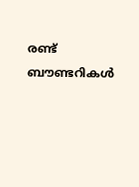രണ്ട് ബൗണ്ടറികള്‍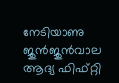നേടിയാണു ജുന്‍ജുന്‍വാല ആദ്യ ഫിഫ്റ്റി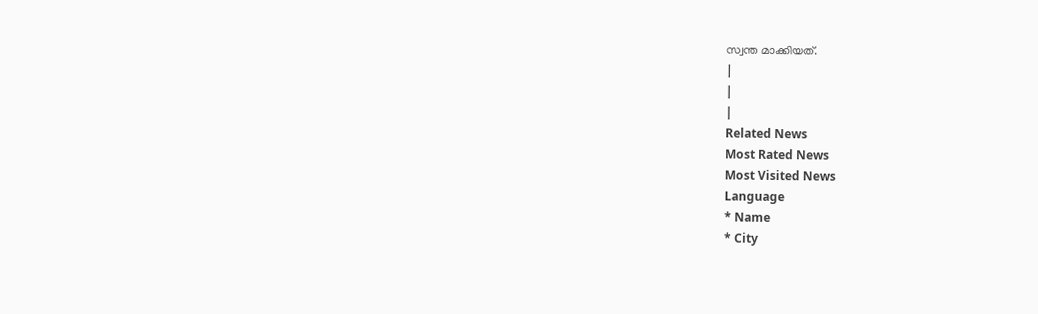സ്വന്ത മാക്കിയത്.
|
|
|
Related News
Most Rated News
Most Visited News
Language
* Name
* City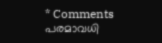* Comments
പരമാവധി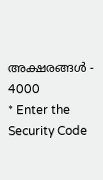അക്ഷരങ്ങള്‍ - 4000
* Enter the Security Code